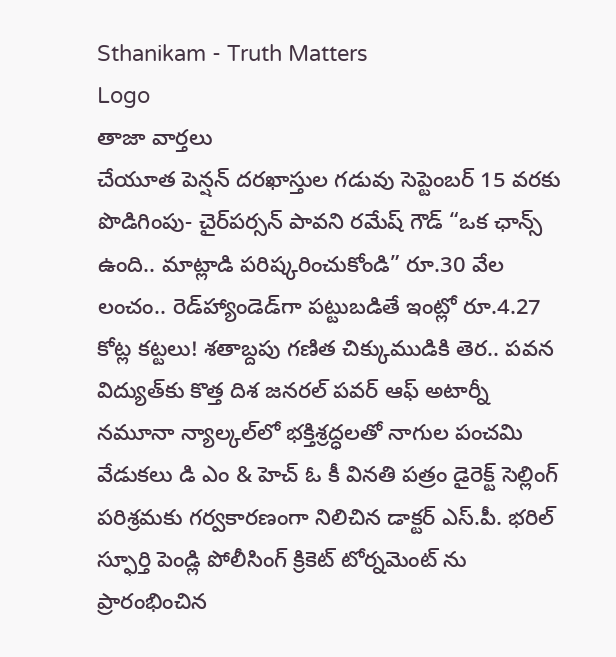Sthanikam - Truth Matters
Logo
తాజా వార్తలు
చేయూత పెన్షన్ దరఖాస్తుల గడువు సెప్టెంబర్ 15 వరకు పొడిగింపు- చైర్‌పర్సన్ పావని రమేష్ గౌడ్ “ఒక ఛాన్స్‌ ఉంది.. మాట్లాడి పరిష్కరించుకోండి” రూ.30 వేల లంచం.. రెడ్‌హ్యాండెడ్‌గా పట్టుబడితే ఇంట్లో రూ.4.27 కోట్ల కట్టలు! శతాబ్దపు గణిత చిక్కుముడికి తెర.. పవన విద్యుత్‌కు కొత్త దిశ జనరల్ పవర్ ఆఫ్ అటార్నీ నమూనా న్యాల్కల్‌లో భక్తిశ్రద్ధలతో నాగుల పంచమి వేడుకలు డి ఎం & హెచ్ ఓ కీ వినతి పత్రం డైరెక్ట్ సెల్లింగ్ పరిశ్రమకు గర్వకారణంగా నిలిచిన డాక్టర్ ఎస్.పీ. భరిల్ స్ఫూర్తి పెండ్లి పోలీసింగ్ క్రికెట్ టోర్నమెంట్ ను ప్రారంభించిన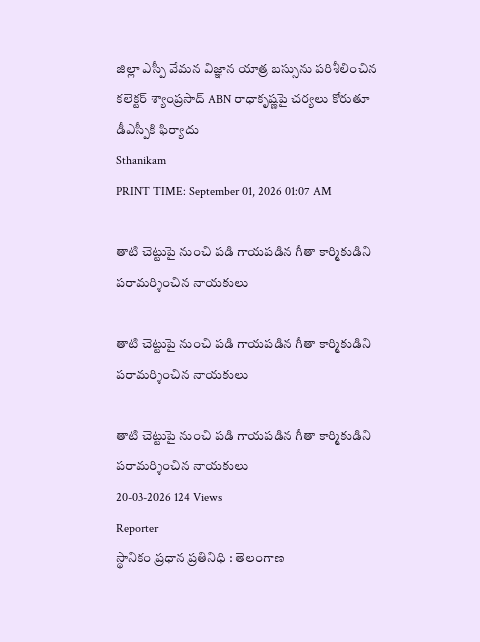జిల్లా ఎస్పీ వేమన విజ్ఞాన యాత్ర బస్సును పరిశీలించిన కలెక్టర్ శ్యాంప్రసాద్ ABN రాధాకృష్ణపై చర్యలు కోరుతూ డీఎస్పీకి ఫిర్యాదు
Sthanikam
PRINT TIME: September 01, 2026 01:07 AM

తాటి చెట్టుపై నుంచి పడి గాయపడిన గీతా కార్మికుడిని పరామర్శించిన నాయకులు

తాటి చెట్టుపై నుంచి పడి గాయపడిన గీతా కార్మికుడిని పరామర్శించిన నాయకులు

తాటి చెట్టుపై నుంచి పడి గాయపడిన గీతా కార్మికుడిని పరామర్శించిన నాయకులు
20-03-2026 124 Views
Reporter
స్థానికం ప్రధాన ప్రతినిధి : తెలంగాణ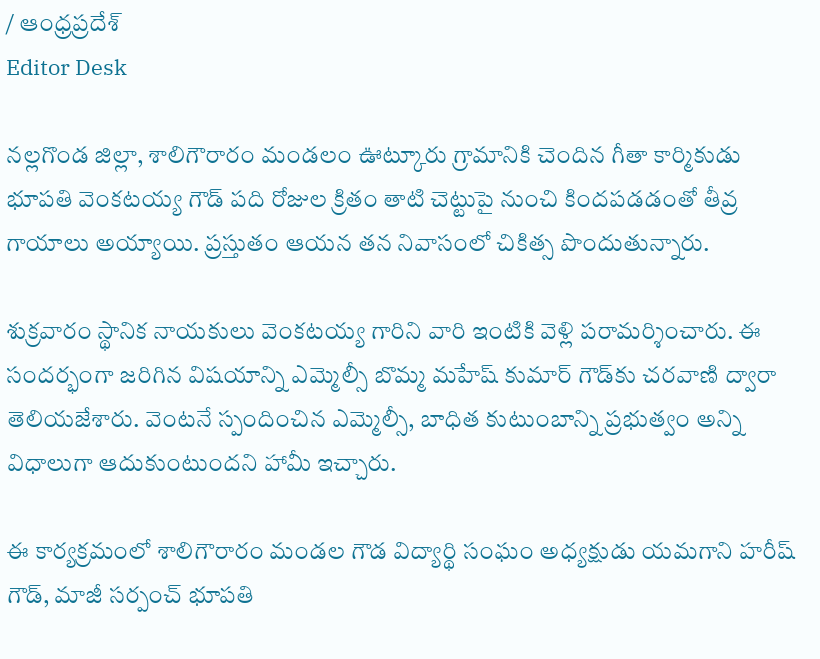/ ఆంధ్రప్రదేశ్
Editor Desk

నల్లగొండ జిల్లా, శాలిగౌరారం మండలం ఊట్కూరు గ్రామానికి చెందిన గీతా కార్మికుడు భూపతి వెంకటయ్య గౌడ్ పది రోజుల క్రితం తాటి చెట్టుపై నుంచి కిందపడడంతో తీవ్ర గాయాలు అయ్యాయి. ప్రస్తుతం ఆయన తన నివాసంలో చికిత్స పొందుతున్నారు.

శుక్రవారం స్థానిక నాయకులు వెంకటయ్య గారిని వారి ఇంటికి వెళ్లి పరామర్శించారు. ఈ సందర్భంగా జరిగిన విషయాన్ని ఎమ్మెల్సీ బొమ్మ మహేష్ కుమార్ గౌడ్‌కు చరవాణి ద్వారా తెలియజేశారు. వెంటనే స్పందించిన ఎమ్మెల్సీ, బాధిత కుటుంబాన్ని ప్రభుత్వం అన్ని విధాలుగా ఆదుకుంటుందని హామీ ఇచ్చారు.

ఈ కార్యక్రమంలో శాలిగౌరారం మండల గౌడ విద్యార్థి సంఘం అధ్యక్షుడు యమగాని హరీష్ గౌడ్, మాజీ సర్పంచ్ భూపతి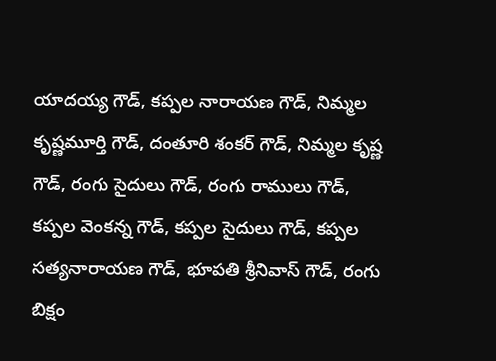యాదయ్య గౌడ్, కప్పల నారాయణ గౌడ్, నిమ్మల కృష్ణమూర్తి గౌడ్, దంతూరి శంకర్ గౌడ్, నిమ్మల కృష్ణ గౌడ్, రంగు సైదులు గౌడ్, రంగు రాములు గౌడ్, కప్పల వెంకన్న గౌడ్, కప్పల సైదులు గౌడ్, కప్పల సత్యనారాయణ గౌడ్, భూపతి శ్రీనివాస్ గౌడ్, రంగు బిక్షం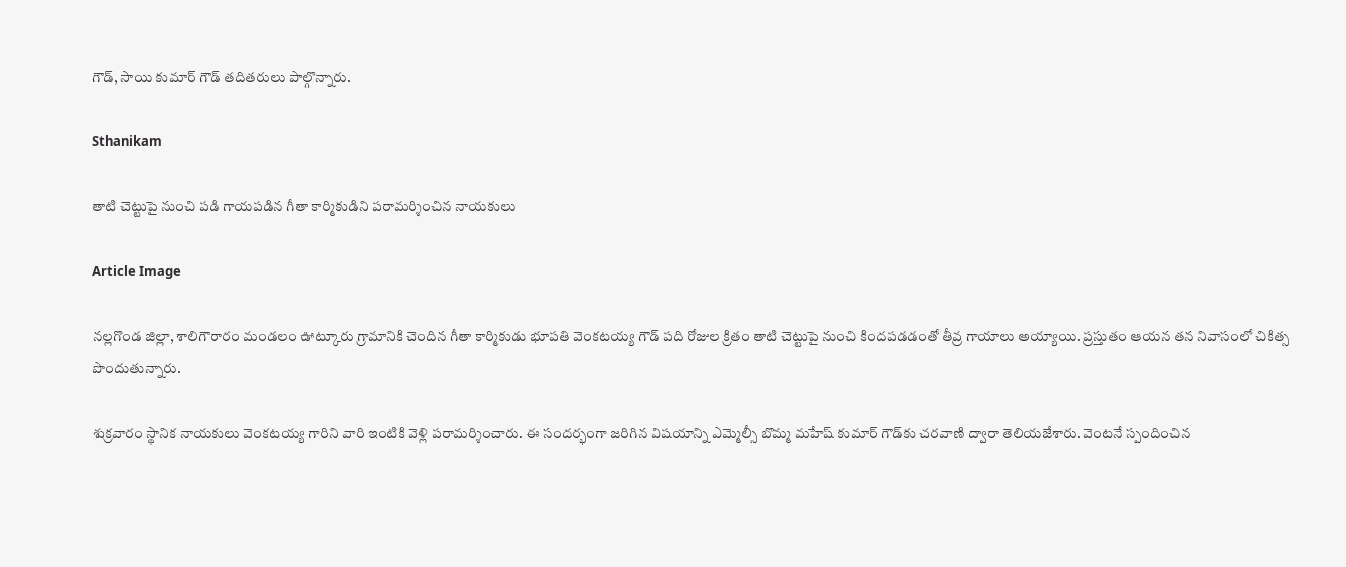గౌడ్, సాయి కుమార్ గౌడ్ తదితరులు పాల్గొన్నారు.

Sthanikam

తాటి చెట్టుపై నుంచి పడి గాయపడిన గీతా కార్మికుడిని పరామర్శించిన నాయకులు

Article Image

నల్లగొండ జిల్లా, శాలిగౌరారం మండలం ఊట్కూరు గ్రామానికి చెందిన గీతా కార్మికుడు భూపతి వెంకటయ్య గౌడ్ పది రోజుల క్రితం తాటి చెట్టుపై నుంచి కిందపడడంతో తీవ్ర గాయాలు అయ్యాయి. ప్రస్తుతం ఆయన తన నివాసంలో చికిత్స పొందుతున్నారు.

శుక్రవారం స్థానిక నాయకులు వెంకటయ్య గారిని వారి ఇంటికి వెళ్లి పరామర్శించారు. ఈ సందర్భంగా జరిగిన విషయాన్ని ఎమ్మెల్సీ బొమ్మ మహేష్ కుమార్ గౌడ్‌కు చరవాణి ద్వారా తెలియజేశారు. వెంటనే స్పందించిన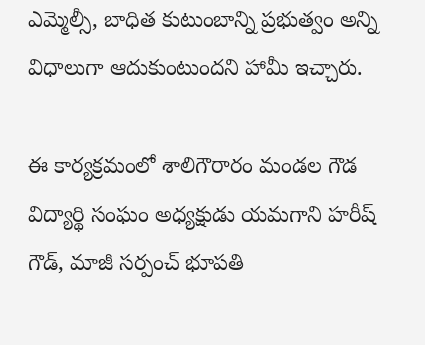ఎమ్మెల్సీ, బాధిత కుటుంబాన్ని ప్రభుత్వం అన్ని విధాలుగా ఆదుకుంటుందని హామీ ఇచ్చారు.

ఈ కార్యక్రమంలో శాలిగౌరారం మండల గౌడ విద్యార్థి సంఘం అధ్యక్షుడు యమగాని హరీష్ గౌడ్, మాజీ సర్పంచ్ భూపతి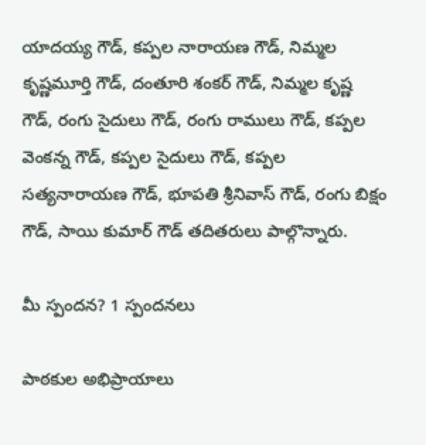యాదయ్య గౌడ్, కప్పల నారాయణ గౌడ్, నిమ్మల కృష్ణమూర్తి గౌడ్, దంతూరి శంకర్ గౌడ్, నిమ్మల కృష్ణ గౌడ్, రంగు సైదులు గౌడ్, రంగు రాములు గౌడ్, కప్పల వెంకన్న గౌడ్, కప్పల సైదులు గౌడ్, కప్పల సత్యనారాయణ గౌడ్, భూపతి శ్రీనివాస్ గౌడ్, రంగు బిక్షం గౌడ్, సాయి కుమార్ గౌడ్ తదితరులు పాల్గొన్నారు.

మీ స్పందన? 1 స్పందనలు

పాఠకుల అభిప్రాయాలు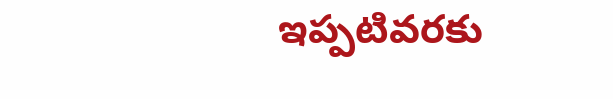ఇప్పటివరకు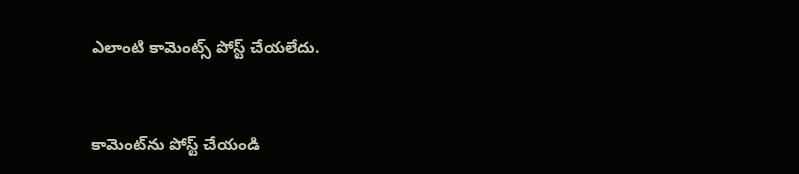ఎలాంటి కామెంట్స్ పోస్ట్ చేయలేదు.


కామెంట్‌ను పోస్ట్ చేయండి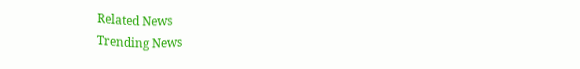Related News
Trending News